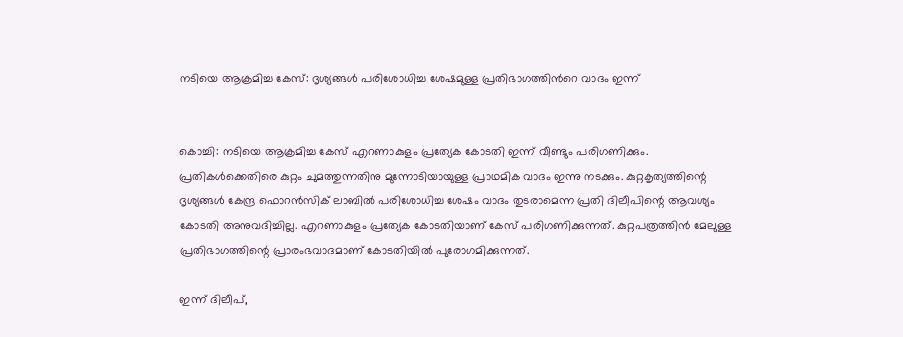നടിയെ ആക്രമിച്ച കേസ്: ദൃശ്യങ്ങള്‍ പരിശോധിച്ച ശേഷമുള്ള പ്രതിഭാഗത്തിന്‍റെ വാദം ഇന്ന്


കൊച്ചി: നടിയെ ആക്രമിച്ച കേസ് എറണാകുളം പ്രത്യേക കോടതി ഇന്ന് വീണ്ടും പരിഗണിക്കും. പ്രതികള്‍ക്കെതിരെ കുറ്റം ചുമത്തുന്നതിനു മുന്നോടിയായുള്ള പ്രാഥമിക വാദം ഇന്നു നടക്കും. കുറ്റകൃത്യത്തിന്റെ ദൃശ്യങ്ങള്‍ കേന്ദ്ര ഫൊറന്‍സിക് ലാബില്‍ പരിശോധിച്ച ശേഷം വാദം തുടരാമെന്ന പ്രതി ദിലീപിന്റെ ആവശ്യം കോടതി അനുവദിച്ചില്ല. എറണാകുളം പ്രത്യേക കോടതിയാണ് കേസ് പരിഗണിക്കുന്നത്. കുറ്റപത്രത്തിന്‍ മേലുള്ള പ്രതിഭാഗത്തിന്റെ പ്രാരംഭവാദമാണ് കോടതിയില്‍ പുരോഗമിക്കുന്നത്.

ഇന്ന് ദിലീപ്,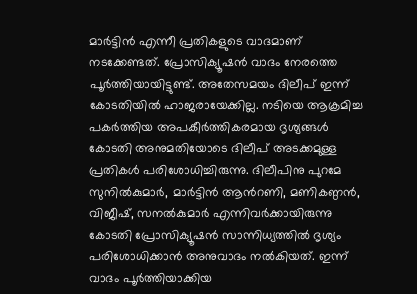മാര്‍ട്ടിന്‍ എന്നീ പ്രതികളുടെ വാദമാണ് നടക്കേണ്ടത്. പ്രോസിക്യൂഷന്‍ വാദം നേരത്തെ പൂര്‍ത്തിയായിട്ടുണ്ട്. അതേസമയം ദിലീപ് ഇന്ന് കോടതിയില്‍ ഹാജരായേക്കില്ല. നടിയെ ആക്രമിച്ച പകര്‍ത്തിയ അപകീര്‍ത്തികരമായ ദൃശ്യങ്ങള്‍ കോടതി അനുമതിയോടെ ദിലീപ് അടക്കമുള്ള പ്രതികള്‍ പരിശോധിച്ചിരുന്നു. ദിലീപിനു പുറമേ സുനില്‍കുമാര്‍, മാര്‍ട്ടിന്‍ ആന്‍റണി, മണികണ്ഠന്‍, വിജീഷ്, സനല്‍കുമാര്‍ എന്നിവര്‍ക്കായിരുന്നു കോടതി പ്രോസിക്യൂഷന്‍ സാന്നിധ്യത്തില്‍ ദൃശ്യം പരിശോധിക്കാന്‍ അനുവാദം നല്‍കിയത്. ഇന്ന് വാദം പൂര്‍ത്തിയാക്കിയ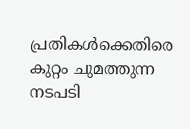പ്രതികള്‍ക്കെതിരെ കുറ്റം ചുമത്തുന്ന നടപടി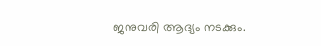ജനുവരി ആദ്യം നടക്കും.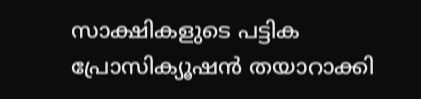സാക്ഷികളുടെ പട്ടിക പ്രോസിക്യൂഷന്‍ തയാറാക്കി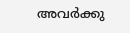അവര്‍ക്കു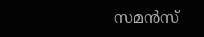സമന്‍സ്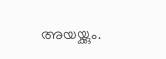അയയ്ക്കും.